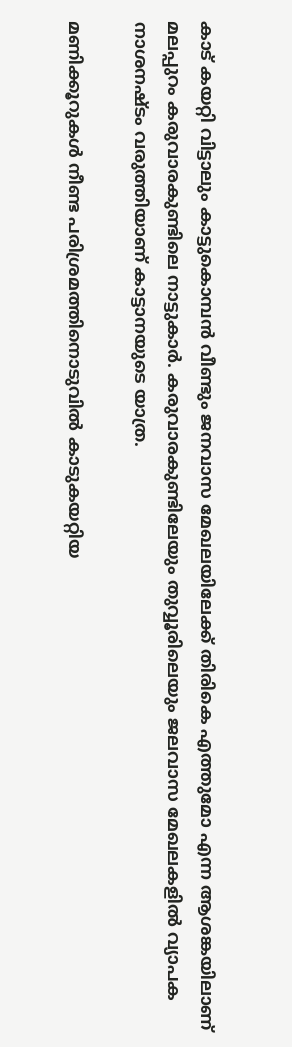കാട് കയറ്റി വിട്ടാലും കാട്ടുകൊമ്പൻ വീണ്ടും ജനവാസ മേഖലയിലേക്ക് തിരികെ എത്തുമോ എന്ന ആശങ്കയിലാണ് മലപ്പുറം കരുവാരകുണ്ടിലെ നാട്ടുകാർ. കരുവാരകുണ്ടിലേയും തുവ്വൂരിലെയും ജലവാസ മേഖലകളിൽ വ്യാപക നാശനഷ്ടം വരുത്തിയാണ് കാട്ടാനയുടെ യാത്ര.

മണിക്കൂറുകൾ നീണ്ട പരിശ്രമത്തിനൊടുവിൽ കാടുകയറ്റിയ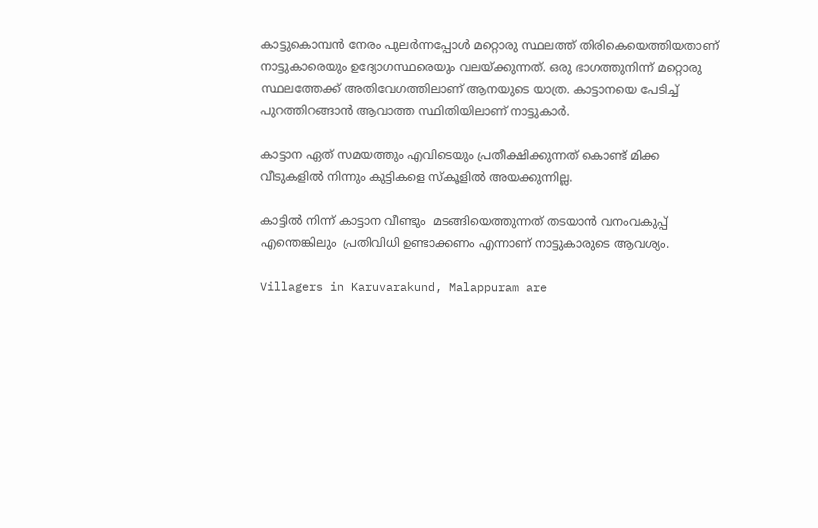കാട്ടുകൊമ്പൻ നേരം പുലർന്നപ്പോൾ മറ്റൊരു സ്ഥലത്ത് തിരികെയെത്തിയതാണ് നാട്ടുകാരെയും ഉദ്യോഗസ്ഥരെയും വലയ്ക്കുന്നത്. ഒരു ഭാഗത്തുനിന്ന് മറ്റൊരു സ്ഥലത്തേക്ക് അതിവേഗത്തിലാണ് ആനയുടെ യാത്ര. കാട്ടാനയെ പേടിച്ച് പുറത്തിറങ്ങാൻ ആവാത്ത സ്ഥിതിയിലാണ് നാട്ടുകാർ.

കാട്ടാന ഏത് സമയത്തും എവിടെയും പ്രതീക്ഷിക്കുന്നത് കൊണ്ട് മിക്ക വീടുകളിൽ നിന്നും കുട്ടികളെ സ്കൂളിൽ അയക്കുന്നില്ല.

കാട്ടിൽ നിന്ന് കാട്ടാന വീണ്ടും  മടങ്ങിയെത്തുന്നത് തടയാൻ വനംവകുപ്പ് എന്തെങ്കിലും  പ്രതിവിധി ഉണ്ടാക്കണം എന്നാണ് നാട്ടുകാരുടെ ആവശ്യം.

Villagers in Karuvarakund, Malappuram are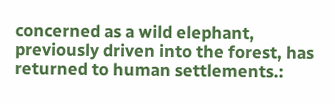concerned as a wild elephant, previously driven into the forest, has returned to human settlements.: